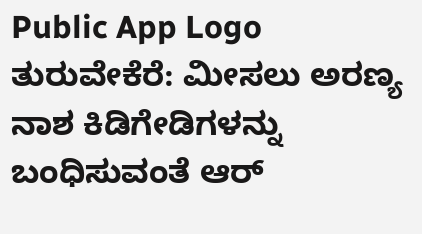Public App Logo
ತುರುವೇಕೆರೆ: ಮೀಸಲು ಅರಣ್ಯ ನಾಶ ಕಿಡಿಗೇಡಿಗಳನ್ನು ಬಂಧಿಸುವಂತೆ ಆರ್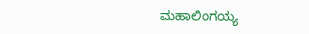ಮಹಾಲಿಂಗಯ್ಯ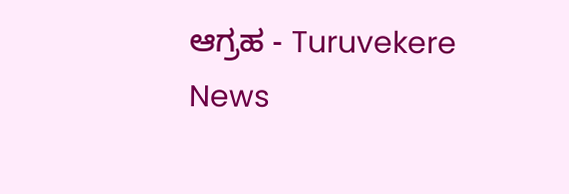ಆಗ್ರಹ - Turuvekere News